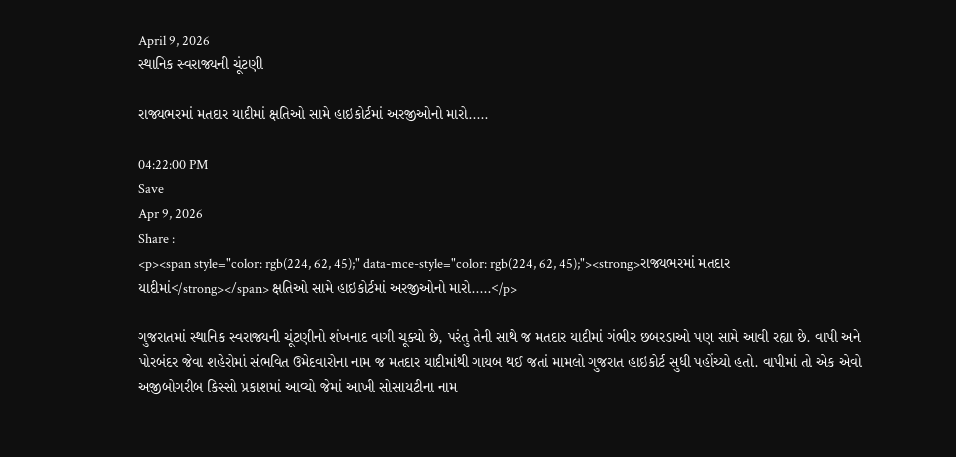April 9, 2026
સ્થાનિક સ્વરાજ્યની ચૂંટણી

રાજ્યભરમાં મતદાર યાદીમાં ક્ષતિઓ સામે હાઇકોર્ટમાં અરજીઓનો મારો.....

04:22:00 PM
Save
Apr 9, 2026
Share :
<p><span style="color: rgb(224, 62, 45);" data-mce-style="color: rgb(224, 62, 45);"><strong>રાજ્યભરમાં મતદાર યાદીમાં</strong></span> ક્ષતિઓ સામે હાઇકોર્ટમાં અરજીઓનો મારો.....</p>

ગુજરાતમાં સ્થાનિક સ્વરાજ્યની ચૂંટણીનો શંખનાદ વાગી ચૂક્યો છે, પરંતુ તેની સાથે જ મતદાર યાદીમાં ગંભીર છબરડાઓ પણ સામે આવી રહ્યા છે. વાપી અને પોરબંદર જેવા શહેરોમાં સંભવિત ઉમેદવારોના નામ જ મતદાર યાદીમાંથી ગાયબ થઈ જતાં મામલો ગુજરાત હાઇકોર્ટ સુધી પહોંચ્યો હતો. વાપીમાં તો એક એવો અજીબોગરીબ કિસ્સો પ્રકાશમાં આવ્યો જેમાં આખી સોસાયટીના નામ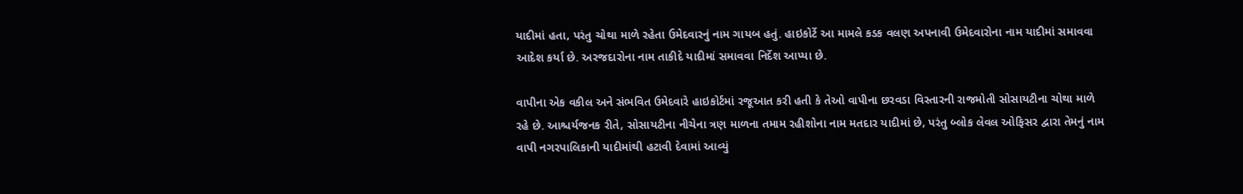યાદીમાં હતા, પરંતુ ચોથા માળે રહેતા ઉમેદવારનું નામ ગાયબ હતું. હાઇકોર્ટે આ મામલે કડક વલણ અપનાવી ઉમેદવારોના નામ યાદીમાં સમાવવા આદેશ કર્યા છે. અરજદારોના નામ તાકીદે યાદીમાં સમાવવા નિર્દેશ આપ્યા છે.

વાપીના એક વકીલ અને સંભવિત ઉમેદવારે હાઇકોર્ટમાં રજૂઆત કરી હતી કે તેઓ વાપીના છરવડા વિસ્તારની રાજમોતી સોસાયટીના ચોથા માળે રહે છે. આશ્ચર્યજનક રીતે, સોસાયટીના નીચેના ત્રણ માળના તમામ રહીશોના નામ મતદાર યાદીમાં છે, પરંતુ બ્લોક લેવલ ઓફિસર દ્વારા તેમનું નામ વાપી નગરપાલિકાની યાદીમાંથી હટાવી દેવામાં આવ્યું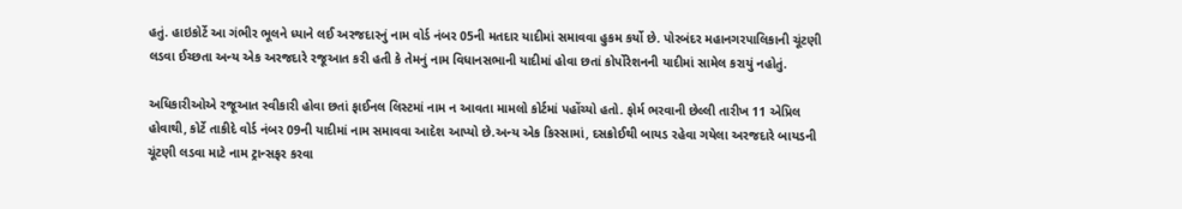હતું. હાઇકોર્ટે આ ગંભીર ભૂલને ધ્યાને લઈ અરજદારનું નામ વોર્ડ નંબર 05ની મતદાર યાદીમાં સમાવવા હુકમ કર્યો છે. પોરબંદર મહાનગરપાલિકાની ચૂંટણી લડવા ઈચ્છતા અન્ય એક અરજદારે રજૂઆત કરી હતી કે તેમનું નામ વિધાનસભાની યાદીમાં હોવા છતાં કોર્પોરેશનની યાદીમાં સામેલ કરાયું નહોતું.

અધિકારીઓએ રજૂઆત સ્વીકારી હોવા છતાં ફાઈનલ લિસ્ટમાં નામ ન આવતા મામલો કોર્ટમાં પહોંચ્યો હતો. ફોર્મ ભરવાની છેલ્લી તારીખ 11 એપ્રિલ હોવાથી, કોર્ટે તાકીદે વોર્ડ નંબર 09ની યાદીમાં નામ સમાવવા આદેશ આપ્યો છે.અન્ય એક કિસ્સામાં, દસક્રોઈથી બાયડ રહેવા ગયેલા અરજદારે બાયડની ચૂંટણી લડવા માટે નામ ટ્રાન્સફર કરવા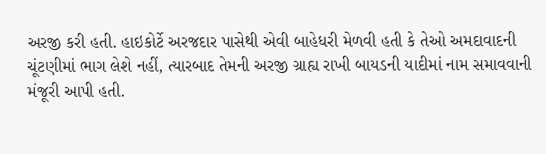અરજી કરી હતી. હાઇકોર્ટે અરજદાર પાસેથી એવી બાહેધરી મેળવી હતી કે તેઓ અમદાવાદની ચૂંટણીમાં ભાગ લેશે નહીં, ત્યારબાદ તેમની અરજી ગ્રાહ્ય રાખી બાયડની યાદીમાં નામ સમાવવાની મંજૂરી આપી હતી.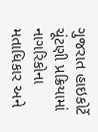ગુજરાત હાઇકોર્ટે ચૂંટણી પ્રક્રિયામાં નાગરિકોના મતાધિકાર અને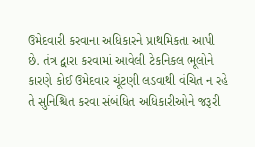ઉમેદવારી કરવાના અધિકારને પ્રાથમિકતા આપી છે. તંત્ર દ્વારા કરવામાં આવેલી ટેકનિકલ ભૂલોને કારણે કોઈ ઉમેદવાર ચૂંટણી લડવાથી વંચિત ન રહે તે સુનિશ્ચિત કરવા સંબંધિત અધિકારીઓને જરૂરી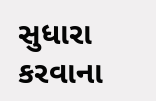સુધારા કરવાના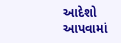આદેશો આપવામાં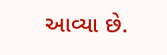આવ્યા છે.